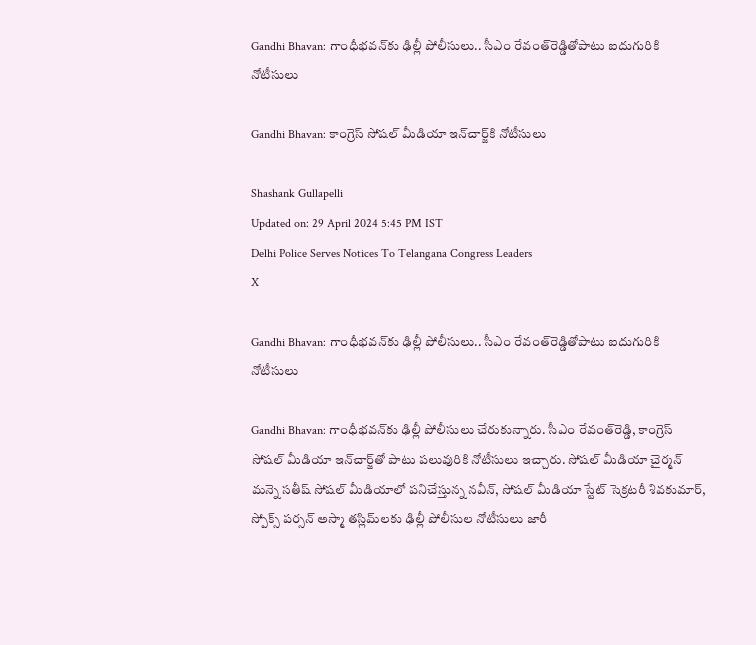Gandhi Bhavan: గాంధీభవన్‌కు ఢిల్లీ పోలీసులు.. సీఎం రేవంత్‌రెడ్డితోపాటు ఐదుగురికి నోటీసులు

Gandhi Bhavan: కాంగ్రెస్‌ సోషల్‌ మీడియా ఇన్‌చార్జ్‌కి నోటీసులు

Shashank Gullapelli
Updated on: 29 April 2024 5:45 PM IST
Delhi Police Serves Notices To Telangana Congress Leaders
X

Gandhi Bhavan: గాంధీభవన్‌కు ఢిల్లీ పోలీసులు.. సీఎం రేవంత్‌రెడ్డితోపాటు ఐదుగురికి నోటీసులు

Gandhi Bhavan: గాంధీభవన్‌కు ఢిల్లీ పోలీసులు చేరుకున్నారు. సీఎం రేవంత్‌రెడ్డి, కాంగ్రెస్‌ సోషల్‌ మీడియా ఇన్‌చార్జ్‌తో పాటు పలువురికి నోటీసులు ఇచ్చారు. సోషల్ మీడియా చైర్మన్ మన్నె సతీష్ సోషల్ మీడియాలో పనిచేస్తున్న నవీన్, సోషల్ మీడియా స్టేట్ సెక్రటరీ శివకుమార్, స్పోక్స్ పర్సన్ అస్మా తస్లిమ్‌లకు ఢిల్లీ పోలీసుల నోటీసులు జారీ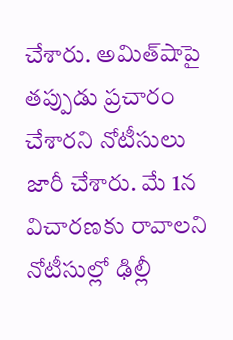చేశారు. అమిత్‌షాపై తప్పుడు ప్రచారం చేశారని నోటీసులు జారీ చేశారు. మే 1న విచారణకు రావాలని నోటీసుల్లో ఢిల్లీ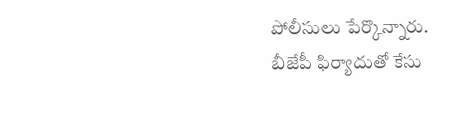పోలీసులు పేర్కొన్నారు. బీజేపీ ఫిర్యాదుతో కేసు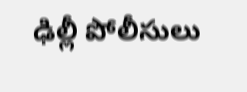ఢిల్లీ పోలీసులు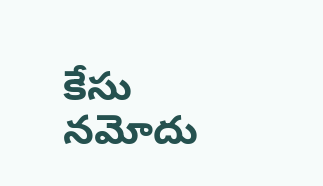కేసు నమోదు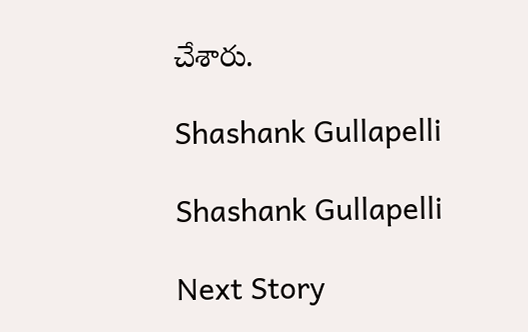చేశారు.

Shashank Gullapelli

Shashank Gullapelli

Next Story